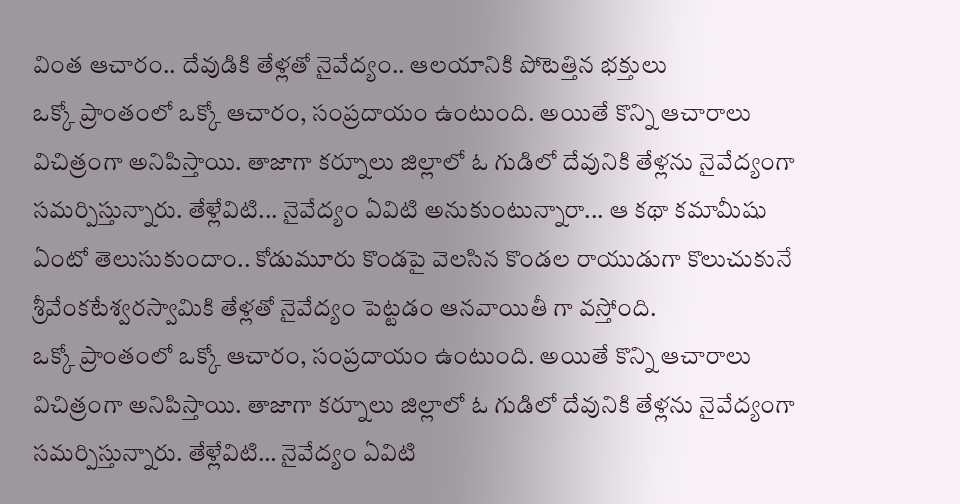వింత ఆచారం.. దేవుడికి తేళ్లతో నైవేద్యం.. ఆలయానికి పోటెత్తిన భక్తులు
ఒక్కో ప్రాంతంలో ఒక్కో ఆచారం, సంప్రదాయం ఉంటుంది. అయితే కొన్ని ఆచారాలు విచిత్రంగా అనిపిస్తాయి. తాజాగా కర్నూలు జిల్లాలో ఓ గుడిలో దేవునికి తేళ్లను నైవేద్యంగా సమర్పిస్తున్నారు. తేళ్లేవిటి... నైవేద్యం ఏవిటి అనుకుంటున్నారా... ఆ కథా కమామీషు ఏంటో తెలుసుకుందాం.. కోడుమూరు కొండపై వెలసిన కొండల రాయుడుగా కొలుచుకునే శ్రీవేంకటేశ్వరస్వామికి తేళ్లతో నైవేద్యం పెట్టడం ఆనవాయితీ గా వస్తోంది.
ఒక్కో ప్రాంతంలో ఒక్కో ఆచారం, సంప్రదాయం ఉంటుంది. అయితే కొన్ని ఆచారాలు విచిత్రంగా అనిపిస్తాయి. తాజాగా కర్నూలు జిల్లాలో ఓ గుడిలో దేవునికి తేళ్లను నైవేద్యంగా సమర్పిస్తున్నారు. తేళ్లేవిటి… నైవేద్యం ఏవిటి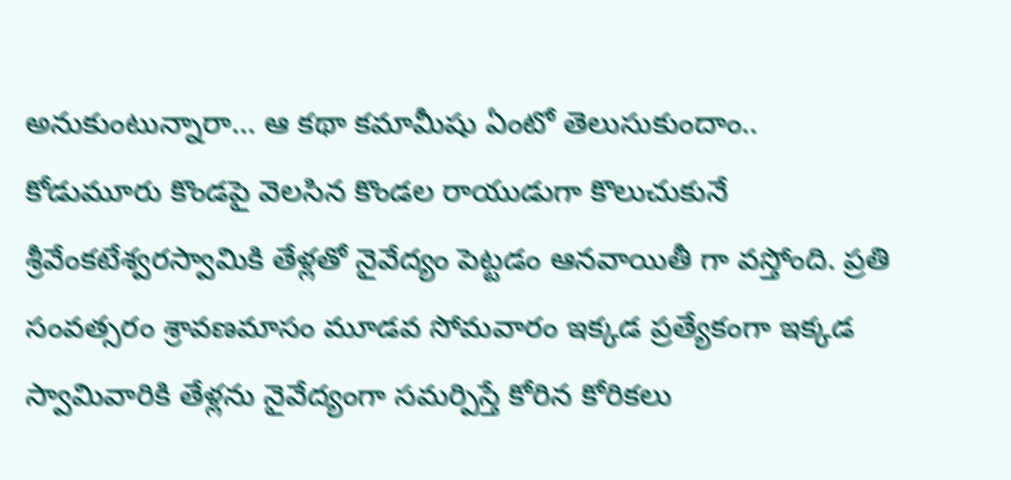అనుకుంటున్నారా… ఆ కథా కమామీషు ఏంటో తెలుసుకుందాం.. కోడుమూరు కొండపై వెలసిన కొండల రాయుడుగా కొలుచుకునే శ్రీవేంకటేశ్వరస్వామికి తేళ్లతో నైవేద్యం పెట్టడం ఆనవాయితీ గా వస్తోంది. ప్రతి సంవత్సరం శ్రావణమాసం మూడవ సోమవారం ఇక్కడ ప్రత్యేకంగా ఇక్కడ స్వామివారికి తేళ్లను నైవేద్యంగా సమర్పిస్తే కోరిన కోరికలు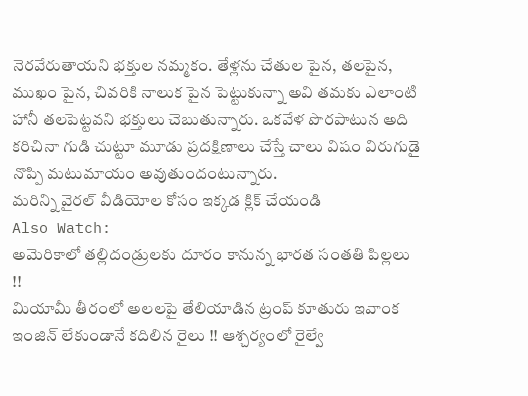నెరవేరుతాయని భక్తుల నమ్మకం. తేళ్లను చేతుల పైన, తలపైన, ముఖం పైన, చివరికి నాలుక పైన పెట్టుకున్నా అవి తమకు ఎలాంటి హానీ తలపెట్టవని భక్తులు చెబుతున్నారు. ఒకవేళ పొరపాటున అది కరిచినా గుడి చుట్టూ మూడు ప్రదక్షిణాలు చేస్తే చాలు విషం విరుగుడై నొప్పి మటుమాయం అవుతుందంటున్నారు.
మరిన్ని వైరల్ వీడియోల కోసం ఇక్కడ క్లిక్ చేయండి
Also Watch:
అమెరికాలో తల్లిదండ్రులకు దూరం కానున్న భారత సంతతి పిల్లలు !!
మియామీ తీరంలో అలలపై తేలియాడిన ట్రంప్ కూతురు ఇవాంక
ఇంజిన్ లేకుండానే కదిలిన రైలు !! ఆశ్చర్యంలో రైల్వే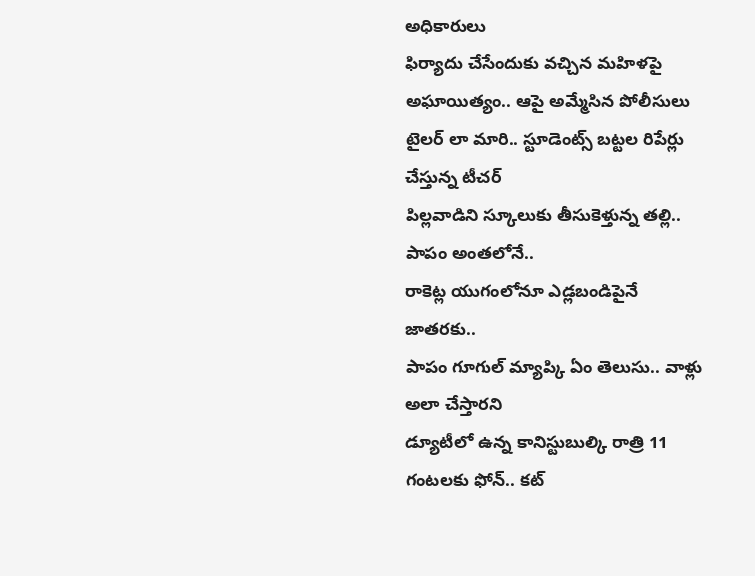అధికారులు
ఫిర్యాదు చేసేందుకు వచ్చిన మహిళపై అఘాయిత్యం.. ఆపై అమ్మేసిన పోలీసులు
టైలర్ లా మారి.. స్టూడెంట్స్ బట్టల రిపేర్లు చేస్తున్న టీచర్
పిల్లవాడిని స్కూలుకు తీసుకెళ్తున్న తల్లి.. పాపం అంతలోనే..
రాకెట్ల యుగంలోనూ ఎడ్లబండిపైనే జాతరకు..
పాపం గూగుల్ మ్యాప్కి ఏం తెలుసు.. వాళ్లు అలా చేస్తారని
డ్యూటీలో ఉన్న కానిస్టుబుల్కి రాత్రి 11 గంటలకు ఫోన్.. కట్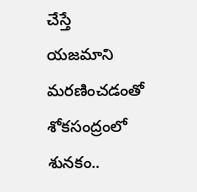చేస్తే
యజమాని మరణించడంతో శోకసంద్రంలో శునకం..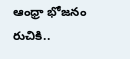ఆంధ్రా భోజనం రుచికి..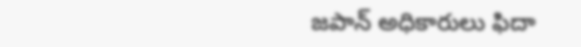జపాన్ అధికారులు ఫిదా